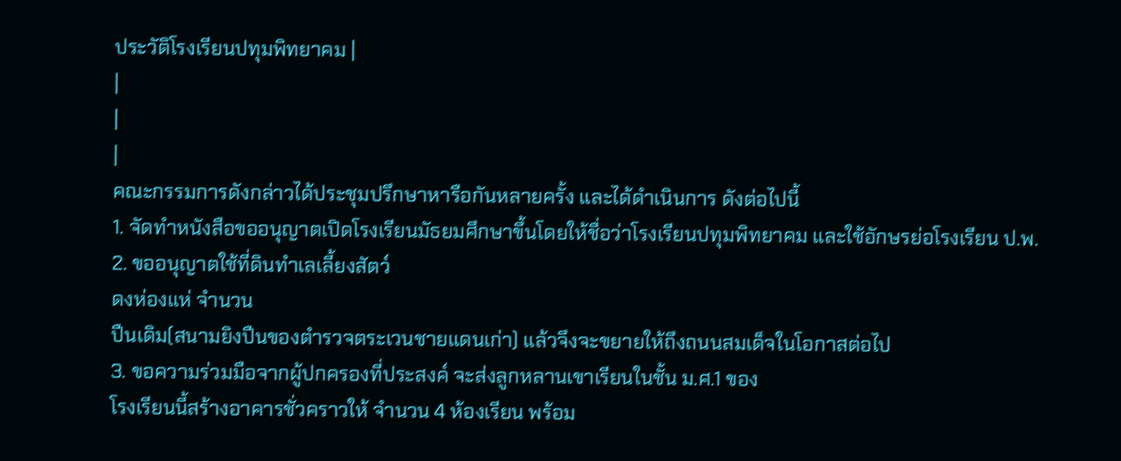ประวัติโรงเรียนปทุมพิทยาคม |
|
|
|
คณะกรรมการดังกล่าวได้ประชุมปรึกษาหารือกันหลายครั้ง และได้ดำเนินการ ดังต่อไปนี้
1. จัดทำหนังสือขออนุญาตเปิดโรงเรียนมัธยมศึกษาขึ้นโดยให้ชื่อว่าโรงเรียนปทุมพิทยาคม และใช้อักษรย่อโรงเรียน ป.พ.
2. ขออนุญาตใช้ที่ดินทำเลเลี้ยงสัตว์
ดงห่องแห่ จำนวน
ปืนเดิม(สนามยิงปืนของตำรวจตระเวนชายแดนเก่า) แล้วจึงจะขยายให้ถึงถนนสมเด็จในโอกาสต่อไป
3. ขอความร่วมมือจากผู้ปกครองที่ประสงค์ จะส่งลูกหลานเขาเรียนในชั้น ม.ศ.1 ของ
โรงเรียนนี้สร้างอาคารชั่วคราวให้ จำนวน 4 ห้องเรียน พร้อม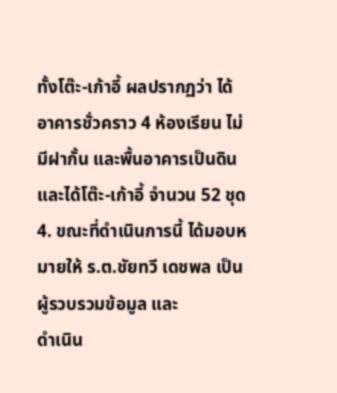ทั้งโต๊ะ-เก้าอี้ ผลปรากฏว่า ได้อาคารชั่วคราว 4 ห้องเรียน ไม่มีฝากั้น และพื้นอาคารเป็นดิน และได้โต๊ะ-เก้าอี้ จำนวน 52 ชุด
4. ขณะที่ดำเนินการนี้ ได้มอบหมายให้ ร.ต.ชัยทวี เดชพล เป็นผู้รวบรวมข้อมูล และ
ดำเนิน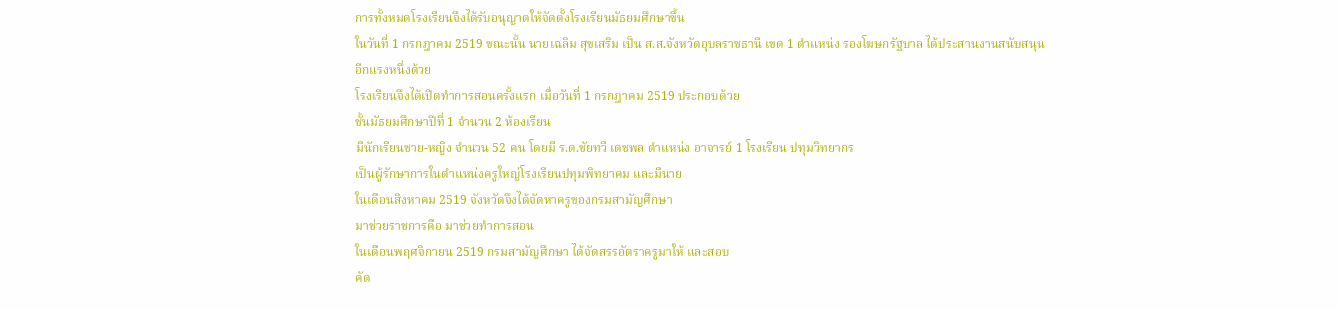การทั้งหมดโรงเรียนจึงได้รับอนุญาตให้จัดตั้งโรงเรียนมัธยมศึกษาขึ้น
ในวันที่ 1 กรกฎาคม 2519 ขณะนั้น นายเฉลิม สุขเสริม เป็น ส.ส.จังหวัดอุบลราชธานี เขต 1 ตำแหน่ง รองโฆษกรัฐบาล ได้ประสานงานสนับสนุน
อีกแรงหนึ่งด้วย
โรงเรียนจึงได้เปิดทำการสอนครั้งแรก เมื่อวันที่ 1 กรกฎาคม 2519 ประกอบด้วย
ชั้นมัธยมศึกษาปีที่ 1 จำนวน 2 ห้องเรียน
มีนักเรียนชาย-หญิง จำนวน 52 คน โดยมี ร.ต.ชัยทวี เดชพล ตำแหน่ง อาจารย์ 1 โรงเรียน ปทุมวิทยากร
เป็นผู้รักษาการในตำแหน่งครูใหญ่โรงเรียนปทุมพิทยาคม และมีนาย
ในเดือนสิงหาคม 2519 จังหวัดจึงได้จัดหาครูของกรมสามัญศึกษา
มาช่วยราชการคือ มาช่วยทำการสอน
ในเดือนพฤศจิกายน 2519 กรมสามัญศึกษา ได้จัดสรรอัตราครูมาให้ และสอบ
คัด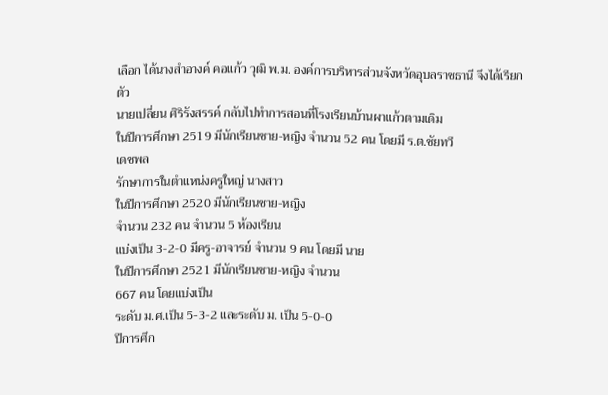เลือก ได้นางสำอางค์ คอแก้ว วุฒิ พ.ม. องค์การบริหารส่วนจังหวัดอุบลราชธานี จึงได้เรียกตัว
นายเปลี่ยน ศิริรังสรรค์ กลับไปทำการสอนที่โรงเรียนบ้านผาแก้วตามเดิม
ในปีการศึกษา 2519 มีนักเรียนชาย-หญิง จำนวน 52 คน โดยมี ร.ต.ชัยทวี
เดชพล
รักษาการในตำแหน่งครูใหญ่ นางสาว
ในปีการศึกษา 2520 มีนักเรียนชาย-หญิง
จำนวน 232 คน จำนวน 5 ห้องเรียน
แบ่งเป็น 3-2-0 มีครู-อาจารย์ จำนวน 9 คน โดยมี นาย
ในปีการศึกษา 2521 มีนักเรียนชาย-หญิง จำนวน
667 คน โดยแบ่งเป็น
ระดับ ม.ศ.เป็น 5-3-2 และระดับ ม. เป็น 5-0-0
ปีการศึก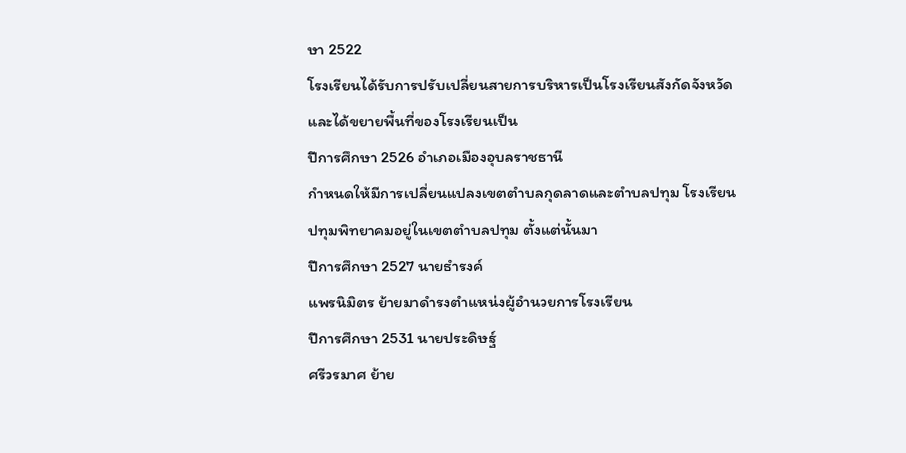ษา 2522
โรงเรียนได้รับการปรับเปลี่ยนสายการบริหารเป็นโรงเรียนสังกัดจังหวัดและได้ขยายพื้นที่ของโรงเรียนเป็น
ปีการศึกษา 2526 อำเภอเมืองอุบลราชธานี
กำหนดให้มีการเปลี่ยนแปลงเขตตำบลกุดลาดและตำบลปทุม โรงเรียนปทุมพิทยาคมอยู่ในเขตตำบลปทุม ตั้งแต่นั้นมา
ปีการศึกษา 2527 นายธำรงค์
แพรนิมิตร ย้ายมาดำรงตำแหน่งผู้อำนวยการโรงเรียน
ปีการศึกษา 2531 นายประดิษฐ์
ศรีวรมาศ ย้าย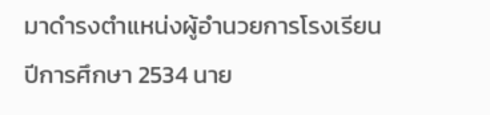มาดำรงตำแหน่งผู้อำนวยการโรงเรียน
ปีการศึกษา 2534 นาย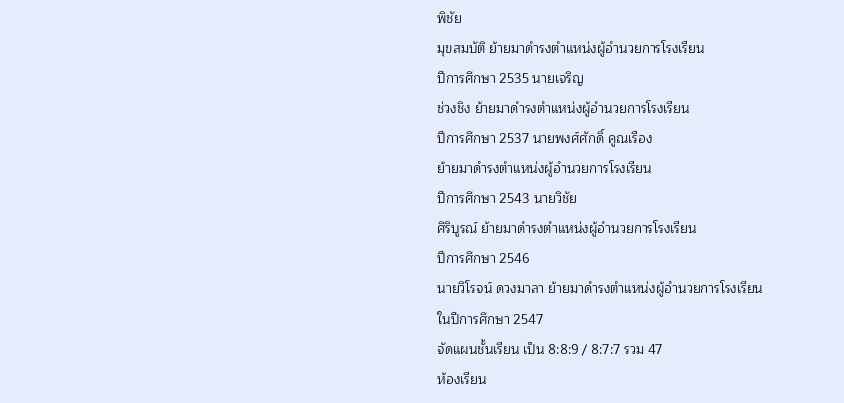พิชัย
มุขสมบัติ ย้ายมาดำรงตำแหน่งผู้อำนวยการโรงเรียน
ปีการศึกษา 2535 นายเจริญ
ช่วงชิง ย้ายมาดำรงตำแหน่งผู้อำนวยการโรงเรียน
ปีการศึกษา 2537 นายพงศ์ศักดิ์ คูณเรือง
ย้ายมาดำรงตำแหน่งผู้อำนวยการโรงเรียน
ปีการศึกษา 2543 นายวิชัย
ศิริบูรณ์ ย้ายมาดำรงตำแหน่งผู้อำนวยการโรงเรียน
ปีการศึกษา 2546
นายวิโรจน์ ดวงมาลา ย้ายมาดำรงตำแหน่งผู้อำนวยการโรงเรียน
ในปีการศึกษา 2547
จัดแผนชั้นเรียน เป็น 8:8:9 / 8:7:7 รวม 47
ห้องเรียน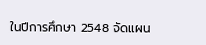ในปีการศึกษา 2548 จัดแผน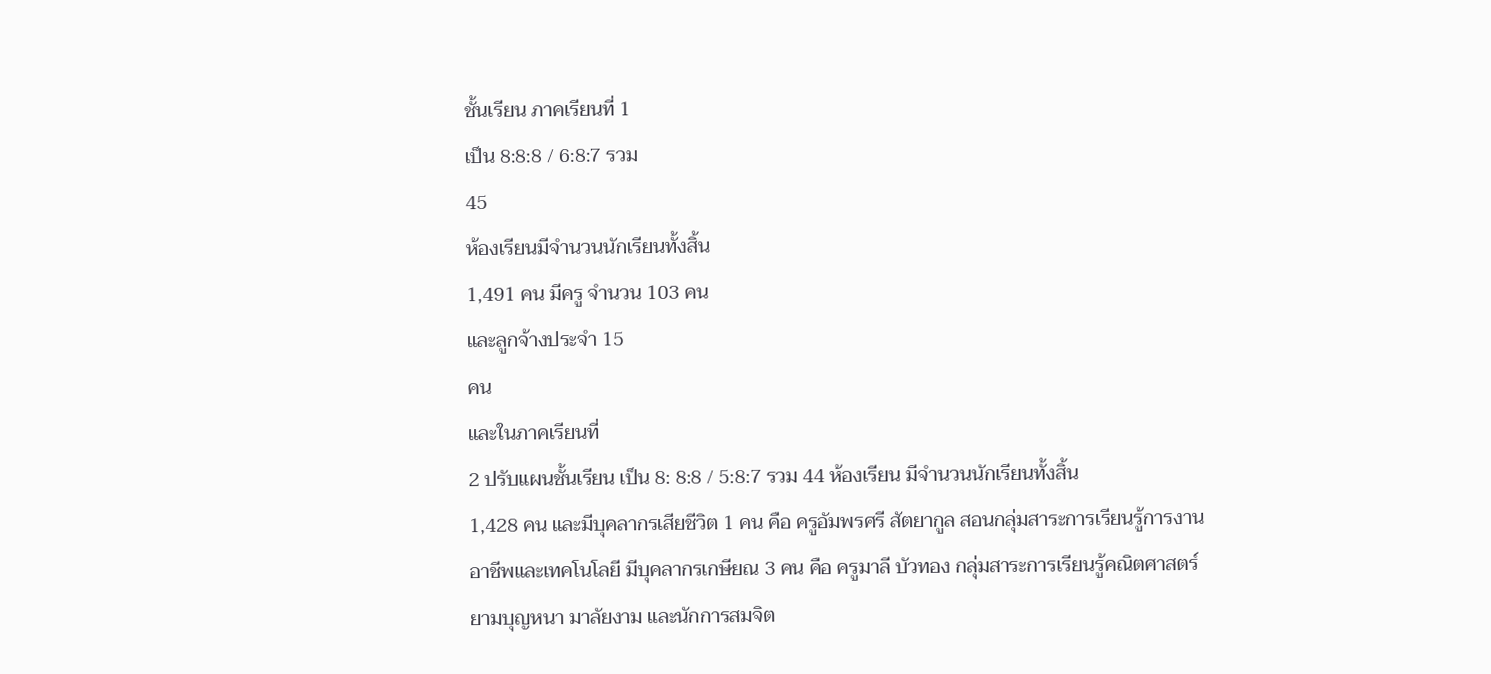ชั้นเรียน ภาคเรียนที่ 1
เป็น 8:8:8 / 6:8:7 รวม
45
ห้องเรียนมีจำนวนนักเรียนทั้งสิ้น
1,491 คน มีครู จำนวน 103 คน
และลูกจ้างประจำ 15
คน
และในภาคเรียนที่
2 ปรับแผนชั้นเรียน เป็น 8: 8:8 / 5:8:7 รวม 44 ห้องเรียน มีจำนวนนักเรียนทั้งสิ้น
1,428 คน และมีบุคลากรเสียชีวิต 1 คน คือ ครูอัมพรศรี สัตยากูล สอนกลุ่มสาระการเรียนรู้การงานอาชีพและเทคโนโลยี มีบุคลากรเกษียณ 3 คน คือ ครูมาลี บัวทอง กลุ่มสาระการเรียนรู้คณิตศาสตร์ ยามบุญหนา มาลัยงาม และนักการสมจิต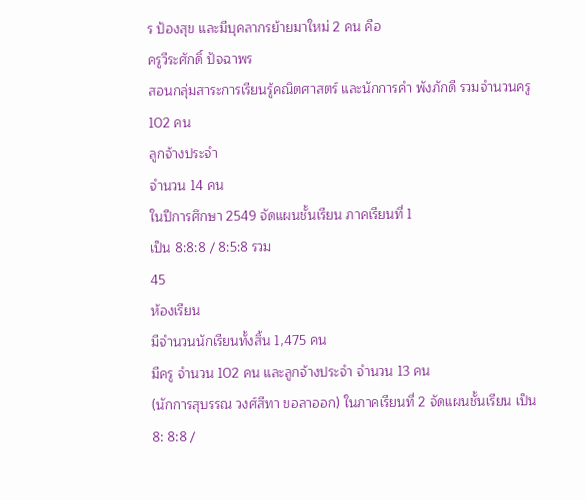ร ป้องสุข และมีบุคลากรย้ายมาใหม่ 2 คน คือ
ครูวีระศักดิ์ ปัจฉาพร
สอนกลุ่มสาระการเรียนรู้คณิตศาสตร์ และนักการคำ พังภักดี รวมจำนวนครู 102 คน
ลูกจ้างประจำ
จำนวน 14 คน
ในปีการศึกษา 2549 จัดแผนชั้นเรียน ภาคเรียนที่ 1
เป็น 8:8:8 / 8:5:8 รวม
45
ห้องเรียน
มีจำนวนนักเรียนทั้งสิ้น 1,475 คน
มีครู จำนวน 102 คน และลูกจ้างประจำ จำนวน 13 คน
(นักการสุบรรณ วงศ์สีทา ขอลาออก) ในภาคเรียนที่ 2 จัดแผนชั้นเรียน เป็น
8: 8:8 /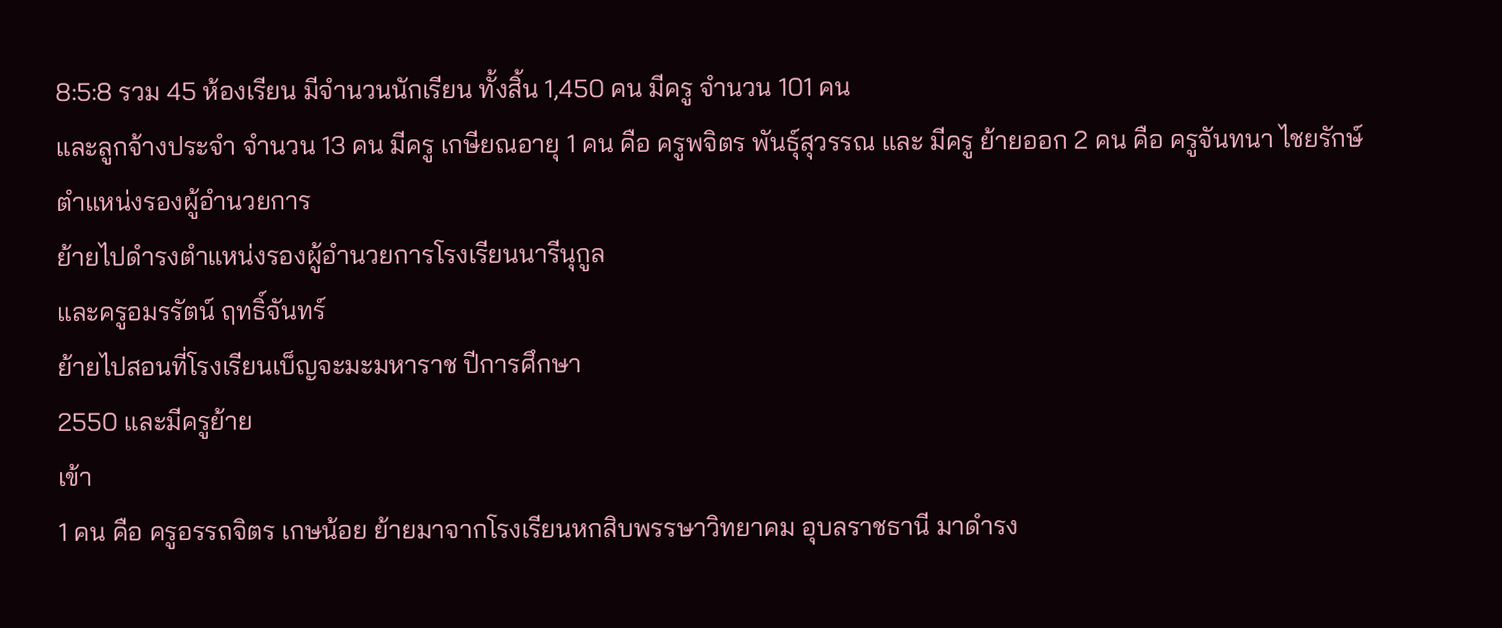8:5:8 รวม 45 ห้องเรียน มีจำนวนนักเรียน ทั้งสิ้น 1,450 คน มีครู จำนวน 101 คน
และลูกจ้างประจำ จำนวน 13 คน มีครู เกษียณอายุ 1 คน คือ ครูพจิตร พันธุ์สุวรรณ และ มีครู ย้ายออก 2 คน คือ ครูจันทนา ไชยรักษ์
ตำแหน่งรองผู้อำนวยการ
ย้ายไปดำรงตำแหน่งรองผู้อำนวยการโรงเรียนนารีนุกูล
และครูอมรรัตน์ ฤทธิ์จันทร์
ย้ายไปสอนที่โรงเรียนเบ็ญจะมะมหาราช ปีการศึกษา
2550 และมีครูย้าย
เข้า
1 คน คือ ครูอรรถจิตร เกษน้อย ย้ายมาจากโรงเรียนหกสิบพรรษาวิทยาคม อุบลราชธานี มาดำรง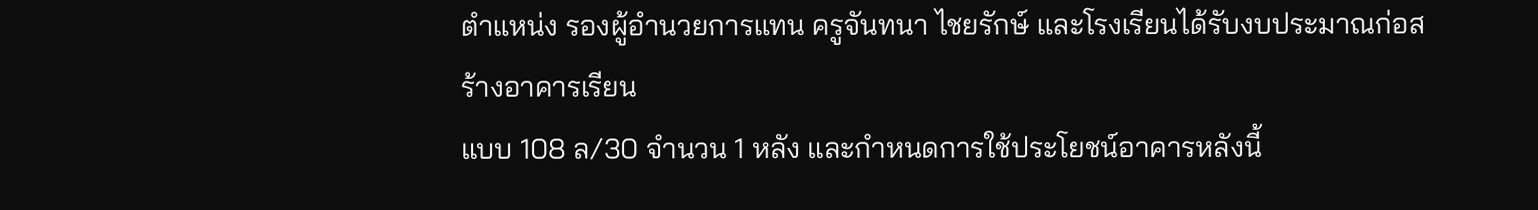ตำแหน่ง รองผู้อำนวยการแทน ครูจันทนา ไชยรักษ์ และโรงเรียนได้รับงบประมาณก่อสร้างอาคารเรียน
แบบ 108 ล/30 จำนวน 1 หลัง และกำหนดการใช้ประโยชน์อาคารหลังนี้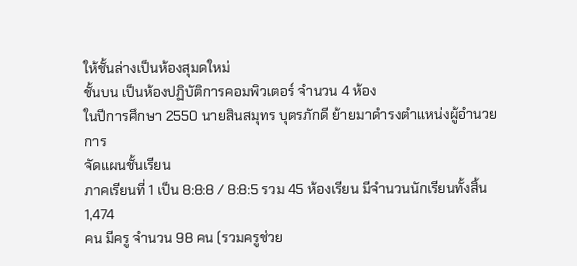ให้ชั้นล่างเป็นห้องสุมดใหม่
ชั้นบน เป็นห้องปฏิบัติการคอมพิวเตอร์ จำนวน 4 ห้อง
ในปีการศึกษา 2550 นายสินสมุทร บุตรภักดี ย้ายมาดำรงตำแหน่งผู้อำนวยการ
จัดแผนชั้นเรียน
ภาคเรียนที่ 1 เป็น 8:8:8 / 8:8:5 รวม 45 ห้องเรียน มีจำนวนนักเรียนทั้งสิ้น 1,474
คน มีครู จำนวน 98 คน (รวมครูช่วย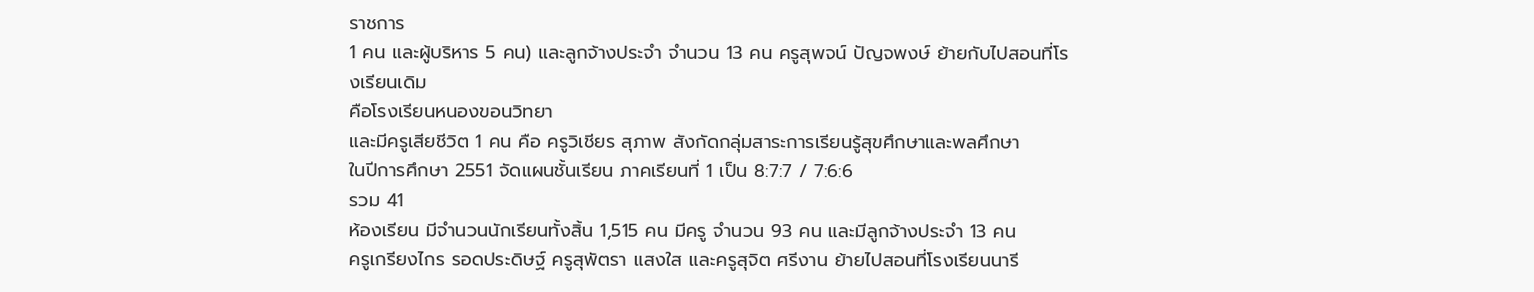ราชการ
1 คน และผู้บริหาร 5 คน) และลูกจ้างประจำ จำนวน 13 คน ครูสุพจน์ ปัญจพงษ์ ย้ายกับไปสอนที่โรงเรียนเดิม
คือโรงเรียนหนองขอนวิทยา
และมีครูเสียชีวิต 1 คน คือ ครูวิเชียร สุภาพ สังกัดกลุ่มสาระการเรียนรู้สุขศึกษาและพลศึกษา
ในปีการศึกษา 2551 จัดแผนชั้นเรียน ภาคเรียนที่ 1 เป็น 8:7:7 / 7:6:6
รวม 41
ห้องเรียน มีจำนวนนักเรียนทั้งสิ้น 1,515 คน มีครู จำนวน 93 คน และมีลูกจ้างประจำ 13 คน
ครูเกรียงไกร รอดประดิษฐ์ ครูสุพัตรา แสงใส และครูสุจิต ศรีงาน ย้ายไปสอนที่โรงเรียนนารี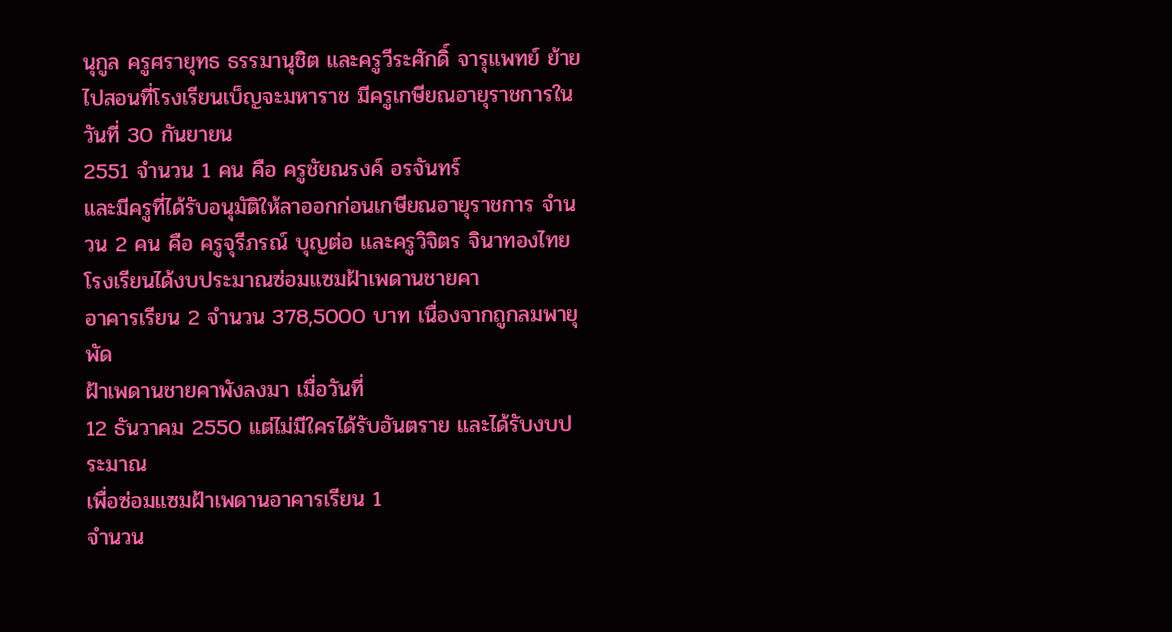นุกูล ครูศรายุทธ ธรรมานุชิต และครูวีระศักดิ์ จารุแพทย์ ย้ายไปสอนที่โรงเรียนเบ็ญจะมหาราช มีครูเกษียณอายุราชการในวันที่ 30 กันยายน
2551 จำนวน 1 คน คือ ครูชัยณรงค์ อรจันทร์
และมีครูที่ได้รับอนุมัติให้ลาออกก่อนเกษียณอายุราชการ จำนวน 2 คน คือ ครูจุรีภรณ์ บุญต่อ และครูวิจิตร จินาทองไทย
โรงเรียนได้งบประมาณซ่อมแซมฝ้าเพดานชายคา
อาคารเรียน 2 จำนวน 378,5000 บาท เนื่องจากถูกลมพายุพัด
ฝ้าเพดานชายคาพังลงมา เมื่อวันที่
12 ธันวาคม 2550 แต่ไม่มีใครได้รับอันตราย และได้รับงบประมาณ
เพื่อซ่อมแซมฝ้าเพดานอาคารเรียน 1
จำนวน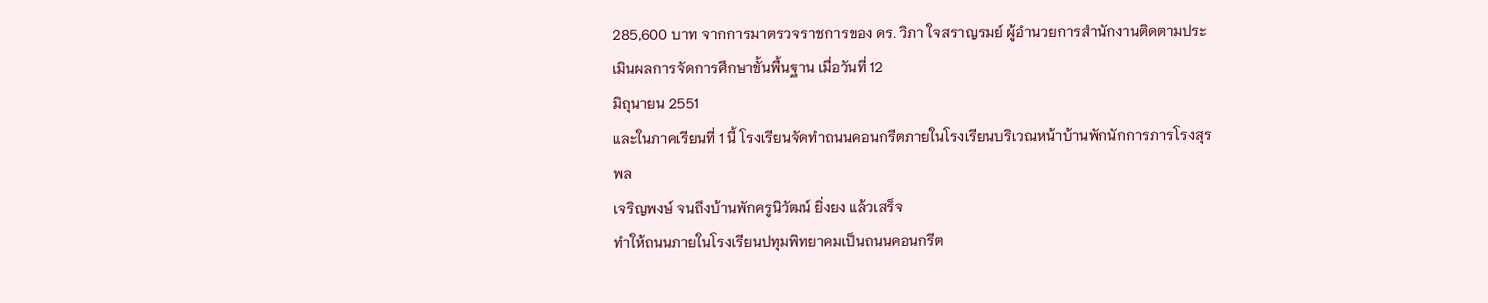285,600 บาท จากการมาตรวจราชการของ ดร. วิภา ใจสราญรมย์ ผู้อำนวยการสำนักงานติดตามประเมินผลการจัดการศึกษาขั้นพื้นฐาน เมื่อวันที่ 12
มิถุนายน 2551
และในภาคเรียนที่ 1 นี้ โรงเรียนจัดทำถนนคอนกรีตภายในโรงเรียนบริเวณหน้าบ้านพักนักการภารโรงสุรพล
เจริญพงษ์ จนถึงบ้านพักครูนิวัฒน์ ยิ่งยง แล้วเสร็จ
ทำให้ถนนภายในโรงเรียนปทุมพิทยาคมเป็นถนนคอนกรีต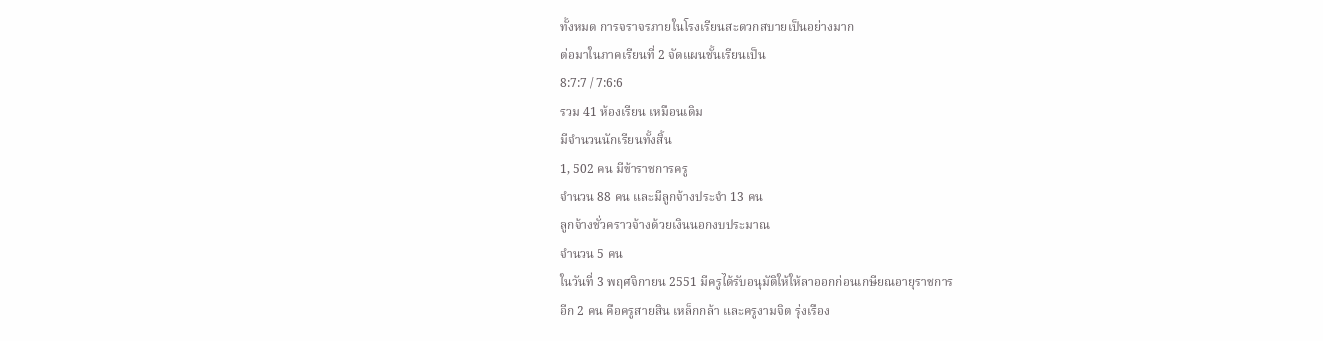ทั้งหมด การจราจรภายในโรงเรียนสะดวกสบายเป็นอย่างมาก
ต่อมาในภาคเรียนที่ 2 จัดแผนชั้นเรียนเป็น
8:7:7 / 7:6:6
รวม 41 ห้องเรียน เหมือนเดิม
มีจำนวนนักเรียนทั้งสิ้น
1, 502 คน มีข้าราชการครู
จำนวน 88 คน และมีลูกจ้างประจำ 13 คน
ลูกจ้างชั่วคราวจ้างด้วยเงินนอกงบประมาณ
จำนวน 5 คน
ในวันที่ 3 พฤศจิกายน 2551 มีครูได้รับอนุมัติให้ให้ลาออกก่อนเกษียณอายุราชการ
อีก 2 คน คือครูสายสิน เหล็กกล้า และครูงามจิต รุ่งเรือง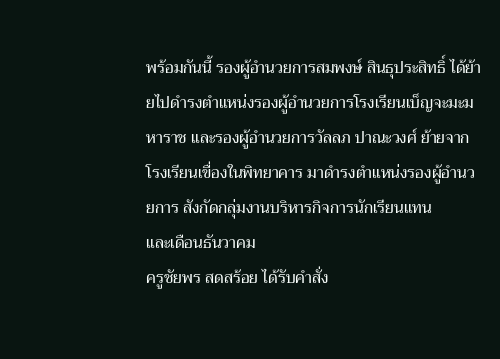พร้อมกันนี้ รองผู้อำนวยการสมพงษ์ สินธุประสิทธิ์ ได้ย้ายไปดำรงตำแหน่งรองผู้อำนวยการโรงเรียนเบ็ญจะมะมหาราช และรองผู้อำนวยการวัลลภ ปาณะวงศ์ ย้ายจากโรงเรียนเขื่องในพิทยาคาร มาดำรงตำแหน่งรองผู้อำนวยการ สังกัดกลุ่มงานบริหารกิจการนักเรียนแทน
และเดือนธันวาคม
ครูชัยพร สดสร้อย ได้รับคำสั่ง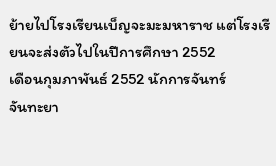ย้ายไปโรงเรียนเบ็ญจะมะมหาราช แต่โรงเรียนจะส่งตัวไปในปีการศึกษา 2552
เดือนกุมภาพันธ์ 2552 นักการจันทร์
จันทะยา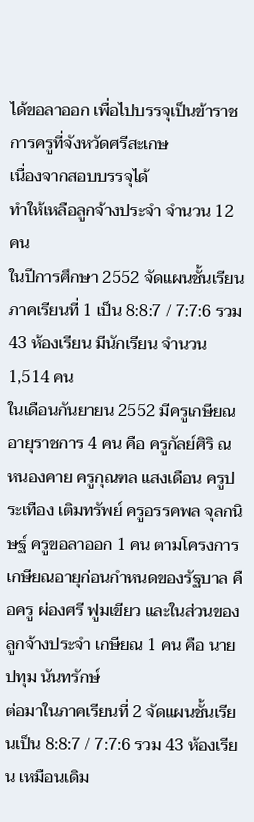ได้ขอลาออก เพื่อไปบรรจุเป็นข้าราชการครูที่จังหวัดศรีสะเกษ
เนื่องจากสอบบรรจุได้
ทำให้เหลือลูกจ้างประจำ จำนวน 12
คน
ในปีการศึกษา 2552 จัดแผนชั้นเรียน ภาคเรียนที่ 1 เป็น 8:8:7 / 7:7:6 รวม 43 ห้องเรียน มีนักเรียน จำนวน 1,514 คน
ในเดือนกันยายน 2552 มีครูเกษียณอายุราชการ 4 คน คือ ครูกัลย์ศิริ ณ หนองคาย ครูกุณฑล แสงเดือน ครูประเทือง เติมทรัพย์ ครูอรรคพล จุลกนิษฐ์ ครูขอลาออก 1 คน ตามโครงการเกษียณอายุก่อนกำหนดของรัฐบาล คือครู ผ่องศรี ฟูมเขียว และในส่วนของลูกจ้างประจำ เกษียณ 1 คน คือ นายปทุม นันทรักษ์
ต่อมาในภาคเรียนที่ 2 จัดแผนชั้นเรียนเป็น 8:8:7 / 7:7:6 รวม 43 ห้องเรียน เหมือนเดิม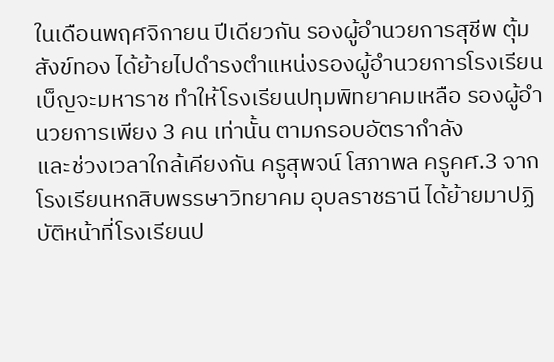ในเดือนพฤศจิกายน ปีเดียวกัน รองผู้อำนวยการสุชีพ ตุ้มสังข์ทอง ได้ย้ายไปดำรงตำแหน่งรองผู้อำนวยการโรงเรียนเบ็ญจะมหาราช ทำให้โรงเรียนปทุมพิทยาคมเหลือ รองผู้อำนวยการเพียง 3 คน เท่านั้น ตามกรอบอัตรากำลัง
และช่วงเวลาใกล้เคียงกัน ครูสุพจน์ โสภาพล ครูคศ.3 จากโรงเรียนหกสิบพรรษาวิทยาคม อุบลราชธานี ได้ย้ายมาปฏิบัติหน้าที่โรงเรียนป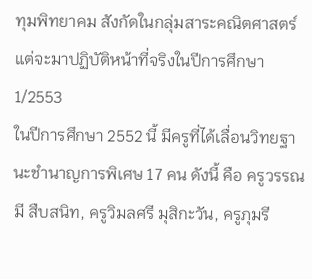ทุมพิทยาคม สังกัดในกลุ่มสาระคณิตศาสตร์ แต่จะมาปฏิบัติหน้าที่จริงในปีการศึกษา 1/2553
ในปีการศึกษา 2552 นี้ มีครูที่ได้เลื่อนวิทยฐานะชำนาญการพิเศษ 17 คน ดังนี้ คือ ครูวรรณมี สืบสนิท, ครูวิมลศรี มุสิกะวัน, ครูภุมรี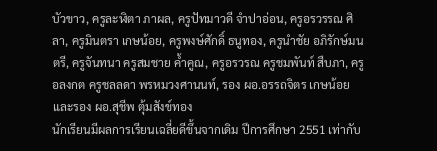บัวขาว, ครูละฬิตา ภาผล, ครูปัทมาวดี จำปาอ่อน, ครูอรวรรณ ศิลา, ครูมินตรา เกษน้อย, ครูพงษ์ศักดิ์ ธนูทอง, ครูนำชัย อภิรักษ์มนตรี, ครูจันทนา ครูสมชาย ค้ำคูณ, ครูอรวรณ ครูชมพันท์ สืบภา, ครู อลงกต ครูชลลดา พรหมวงศานนท์, รอง ผอ.อรรถจิตร เกษน้อย และรอง ผอ.สุชีพ ตุ้มสังข์ทอง
นักเรียนมีผลการเรียนเฉลี่ยดีขึ้นจากเดิม ปีการศึกษา 2551 เท่ากับ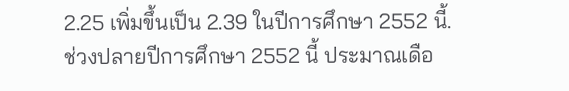2.25 เพิ่มขึ้นเป็น 2.39 ในปีการศึกษา 2552 นี้.
ช่วงปลายปีการศึกษา 2552 นี้ ประมาณเดือ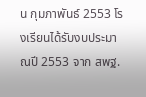น กุมภาพันธ์ 2553 โรงเรียนได้รับงบประมาณปี 2553 จาก สพฐ.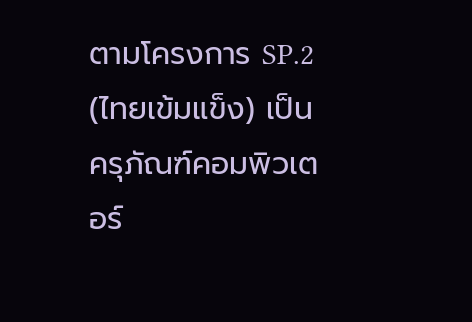ตามโครงการ SP.2 (ไทยเข้มแข็ง) เป็นครุภัณฑ์คอมพิวเตอร์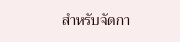สำหรับจัดกา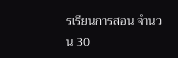รเรียนการสอน จำนวน 30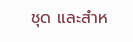ชุด และสำห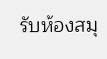รับห้องสมุ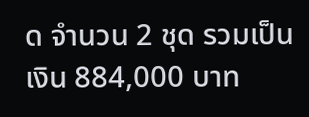ด จำนวน 2 ชุด รวมเป็นเงิน 884,000 บาท